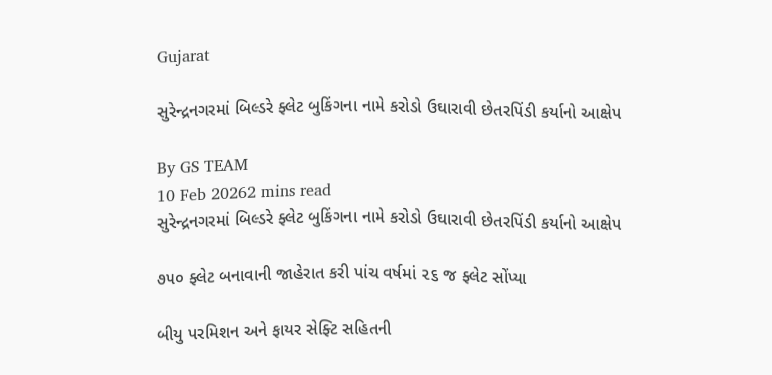Gujarat

સુરેન્દ્રનગરમાં બિલ્ડરે ફ્લેટ બુકિંગના નામે કરોડો ઉઘારાવી છેતરપિંડી કર્યાનો આક્ષેપ

By GS TEAM
10 Feb 20262 mins read
સુરેન્દ્રનગરમાં બિલ્ડરે ફ્લેટ બુકિંગના નામે કરોડો ઉઘારાવી છેતરપિંડી કર્યાનો આક્ષેપ

૭૫૦ ફ્લેટ બનાવાની જાહેરાત કરી પાંચ વર્ષમાં ૨૬ જ ફ્લેટ સોંપ્યા

બીયુ પરમિશન અને ફાયર સેફ્ટિ સહિતની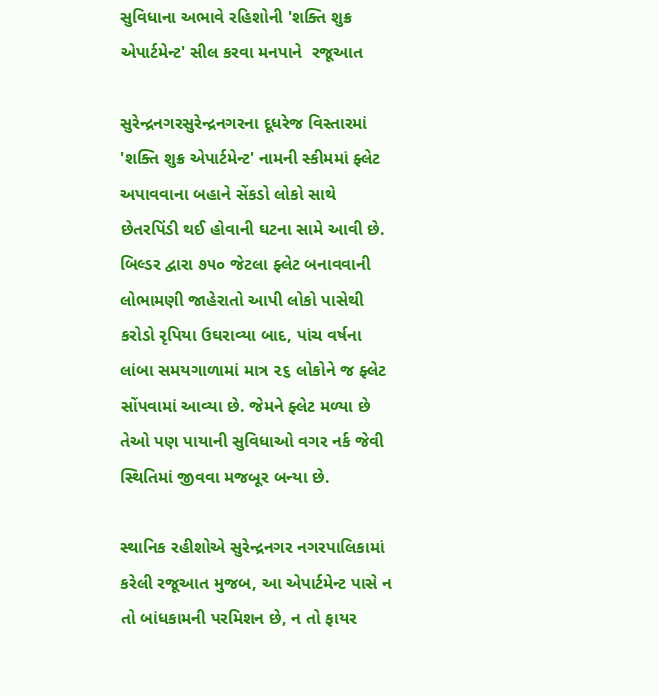સુવિધાના અભાવે રહિશોની 'શક્તિ શુક્ર એપાર્ટમેન્ટ' સીલ કરવા મનપાને  રજૂઆત

સુરેન્દ્રનગરસુરેન્દ્રનગરના દૂધરેજ વિસ્તારમાં 'શક્તિ શુક્ર એપાર્ટમેન્ટ' નામની સ્કીમમાં ફ્લેટ અપાવવાના બહાને સેંકડો લોકો સાથે છેતરપિંડી થઈ હોવાની ઘટના સામે આવી છે. બિલ્ડર દ્વારા ૭૫૦ જેટલા ફ્લેટ બનાવવાની લોભામણી જાહેરાતો આપી લોકો પાસેથી કરોડો રૃપિયા ઉઘરાવ્યા બાદ, પાંચ વર્ષના લાંબા સમયગાળામાં માત્ર ૨૬ લોકોને જ ફ્લેટ સોંપવામાં આવ્યા છે. જેમને ફ્લેટ મળ્યા છે તેઓ પણ પાયાની સુવિધાઓ વગર નર્ક જેવી સ્થિતિમાં જીવવા મજબૂર બન્યા છે.

સ્થાનિક રહીશોએ સુરેન્દ્રનગર નગરપાલિકામાં કરેલી રજૂઆત મુજબ, આ એપાર્ટમેન્ટ પાસે ન તો બાંધકામની પરમિશન છે, ન તો ફાયર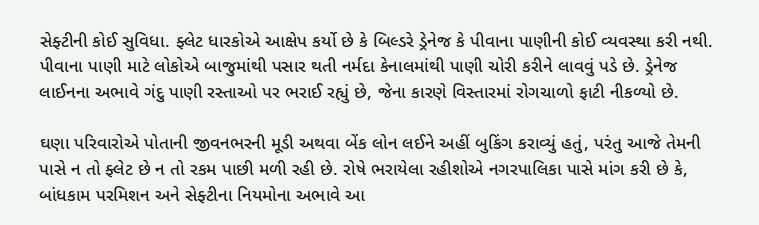સેફ્ટીની કોઈ સુવિધા. ફ્લેટ ધારકોએ આક્ષેપ કર્યો છે કે બિલ્ડરે ડ્રેનેજ કે પીવાના પાણીની કોઈ વ્યવસ્થા કરી નથી. પીવાના પાણી માટે લોકોએ બાજુમાંથી પસાર થતી નર્મદા કેનાલમાંથી પાણી ચોરી કરીને લાવવું પડે છે. ડ્રેનેજ લાઈનના અભાવે ગંદુ પાણી રસ્તાઓ પર ભરાઈ રહ્યું છે, જેના કારણે વિસ્તારમાં રોગચાળો ફાટી નીકળ્યો છે.

ઘણા પરિવારોએ પોતાની જીવનભરની મૂડી અથવા બેંક લોન લઈને અહીં બુકિંગ કરાવ્યું હતું, પરંતુ આજે તેમની પાસે ન તો ફ્લેટ છે ન તો રકમ પાછી મળી રહી છે. રોષે ભરાયેલા રહીશોએ નગરપાલિકા પાસે માંગ કરી છે કે, બાંધકામ પરમિશન અને સેફ્ટીના નિયમોના અભાવે આ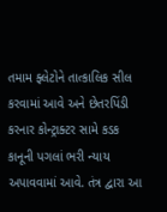તમામ ફ્લેટોને તાત્કાલિક સીલ કરવામાં આવે અને છેતરપિંડી કરનાર કોન્ટ્રાક્ટર સામે કડક કાનૂની પગલાં ભરી ન્યાય અપાવવામાં આવે. તંત્ર દ્વારા આ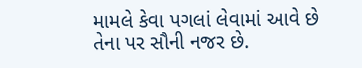મામલે કેવા પગલાં લેવામાં આવે છે તેના પર સૌની નજર છે.